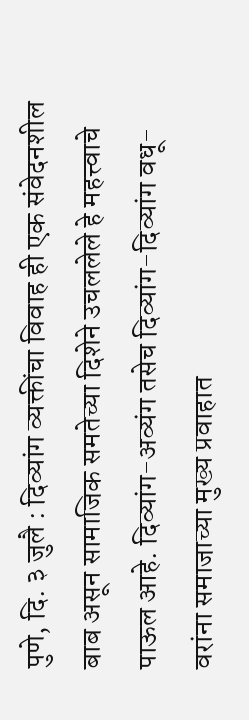पुणे, दि. ३ जुलै : दिव्यांग व्यक्तींचा विवाह ही एक संवेदनशील बाब असून सामाजिक समतेच्या दिशेने उचललेले हे महत्त्वाचे पाऊल आहे. दिव्यांग-अव्यंग तसेच दिव्यांग-दिव्यांग वधू-वरांना समाजाच्या मुख्य प्रवाहात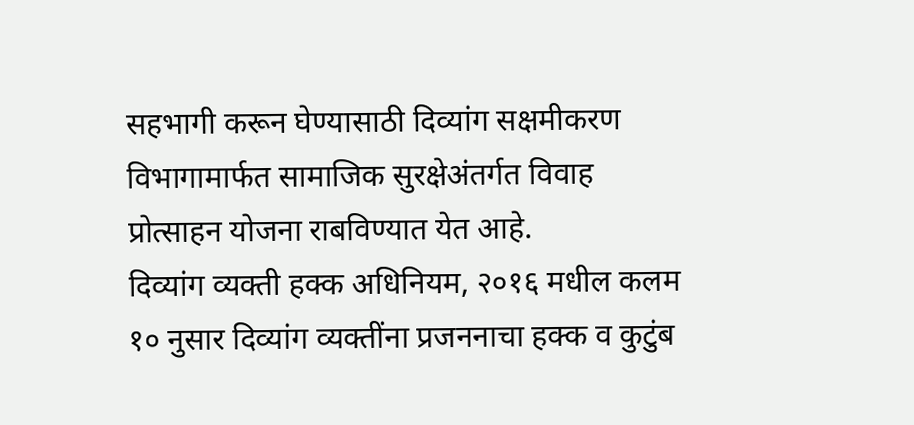सहभागी करून घेण्यासाठी दिव्यांग सक्षमीकरण विभागामार्फत सामाजिक सुरक्षेअंतर्गत विवाह प्रोत्साहन योजना राबविण्यात येत आहे.
दिव्यांग व्यक्ती हक्क अधिनियम, २०१६ मधील कलम १० नुसार दिव्यांग व्यक्तींना प्रजननाचा हक्क व कुटुंब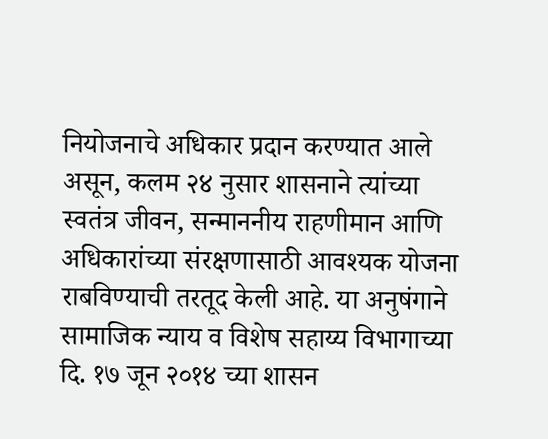नियोजनाचे अधिकार प्रदान करण्यात आले असून, कलम २४ नुसार शासनाने त्यांच्या स्वतंत्र जीवन, सन्माननीय राहणीमान आणि अधिकारांच्या संरक्षणासाठी आवश्यक योजना राबविण्याची तरतूद केली आहे. या अनुषंगाने सामाजिक न्याय व विशेष सहाय्य विभागाच्या दि. १७ जून २०१४ च्या शासन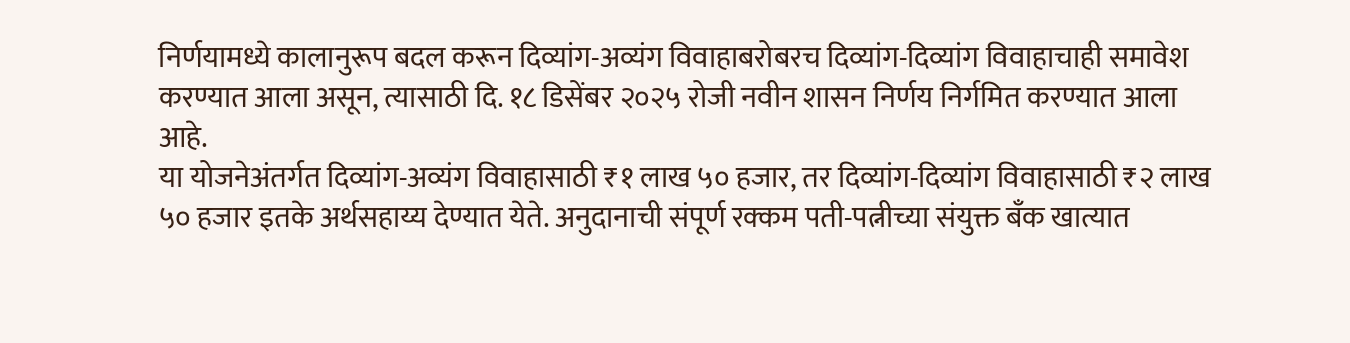निर्णयामध्ये कालानुरूप बदल करून दिव्यांग-अव्यंग विवाहाबरोबरच दिव्यांग-दिव्यांग विवाहाचाही समावेश करण्यात आला असून, त्यासाठी दि. १८ डिसेंबर २०२५ रोजी नवीन शासन निर्णय निर्गमित करण्यात आला आहे.
या योजनेअंतर्गत दिव्यांग-अव्यंग विवाहासाठी ₹१ लाख ५० हजार, तर दिव्यांग-दिव्यांग विवाहासाठी ₹२ लाख ५० हजार इतके अर्थसहाय्य देण्यात येते. अनुदानाची संपूर्ण रक्कम पती-पत्नीच्या संयुक्त बँक खात्यात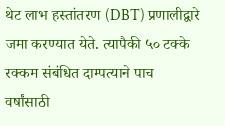थेट लाभ हस्तांतरण (DBT) प्रणालीद्वारे जमा करण्यात येते. त्यापैकी ५० टक्के रक्कम संबंधित दाम्पत्याने पाच वर्षांसाठी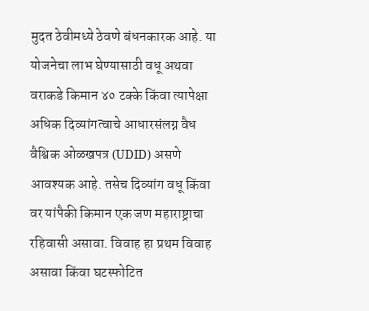मुदत ठेवीमध्ये ठेवणे बंधनकारक आहे. या योजनेचा लाभ घेण्यासाठी वधू अथवा वराकडे किमान ४० टक्के किंवा त्यापेक्षा अधिक दिव्यांगत्वाचे आधारसंलग्न वैध वैश्विक ओळखपत्र (UDID) असणे आवश्यक आहे. तसेच दिव्यांग वधू किंवा वर यांपैकी किमान एक जण महाराष्ट्राचा रहिवासी असावा. विवाह हा प्रथम विवाह असावा किंवा घटस्फोटित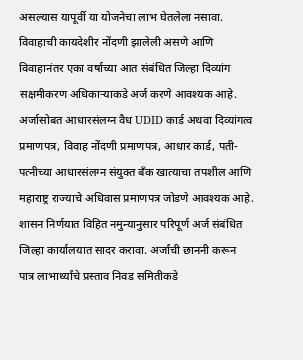असल्यास यापूर्वी या योजनेचा लाभ घेतलेला नसावा. विवाहाची कायदेशीर नोंदणी झालेली असणे आणि विवाहानंतर एका वर्षाच्या आत संबंधित जिल्हा दिव्यांग सक्षमीकरण अधिकाऱ्याकडे अर्ज करणे आवश्यक आहे.
अर्जासोबत आधारसंलग्न वैध UDID कार्ड अथवा दिव्यांगत्व प्रमाणपत्र, विवाह नोंदणी प्रमाणपत्र, आधार कार्ड, पती-पत्नीच्या आधारसंलग्न संयुक्त बँक खात्याचा तपशील आणि महाराष्ट्र राज्याचे अधिवास प्रमाणपत्र जोडणे आवश्यक आहे. शासन निर्णयात विहित नमुन्यानुसार परिपूर्ण अर्ज संबंधित जिल्हा कार्यालयात सादर करावा. अर्जांची छाननी करून पात्र लाभार्थ्यांचे प्रस्ताव निवड समितीकडे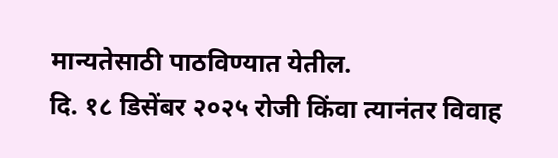मान्यतेसाठी पाठविण्यात येतील.
दि. १८ डिसेंबर २०२५ रोजी किंवा त्यानंतर विवाह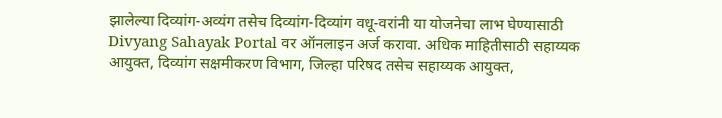झालेल्या दिव्यांग-अव्यंग तसेच दिव्यांग-दिव्यांग वधू-वरांनी या योजनेचा लाभ घेण्यासाठी Divyang Sahayak Portal वर ऑनलाइन अर्ज करावा. अधिक माहितीसाठी सहाय्यक आयुक्त, दिव्यांग सक्षमीकरण विभाग, जिल्हा परिषद तसेच सहाय्यक आयुक्त,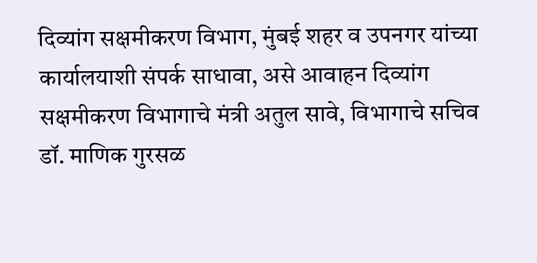दिव्यांग सक्षमीकरण विभाग, मुंबई शहर व उपनगर यांच्या कार्यालयाशी संपर्क साधावा, असे आवाहन दिव्यांग सक्षमीकरण विभागाचे मंत्री अतुल सावे, विभागाचे सचिव डॉ. माणिक गुरसळ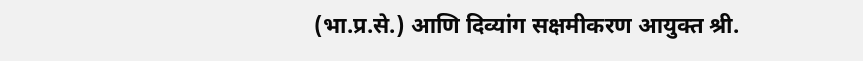(भा.प्र.से.) आणि दिव्यांग सक्षमीकरण आयुक्त श्री.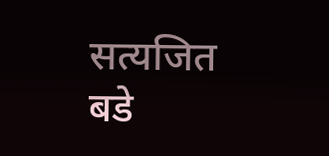सत्यजित बडे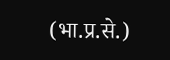(भा.प्र.से.)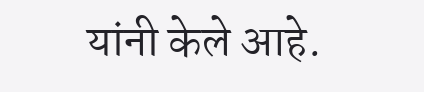यांनी केले आहे.